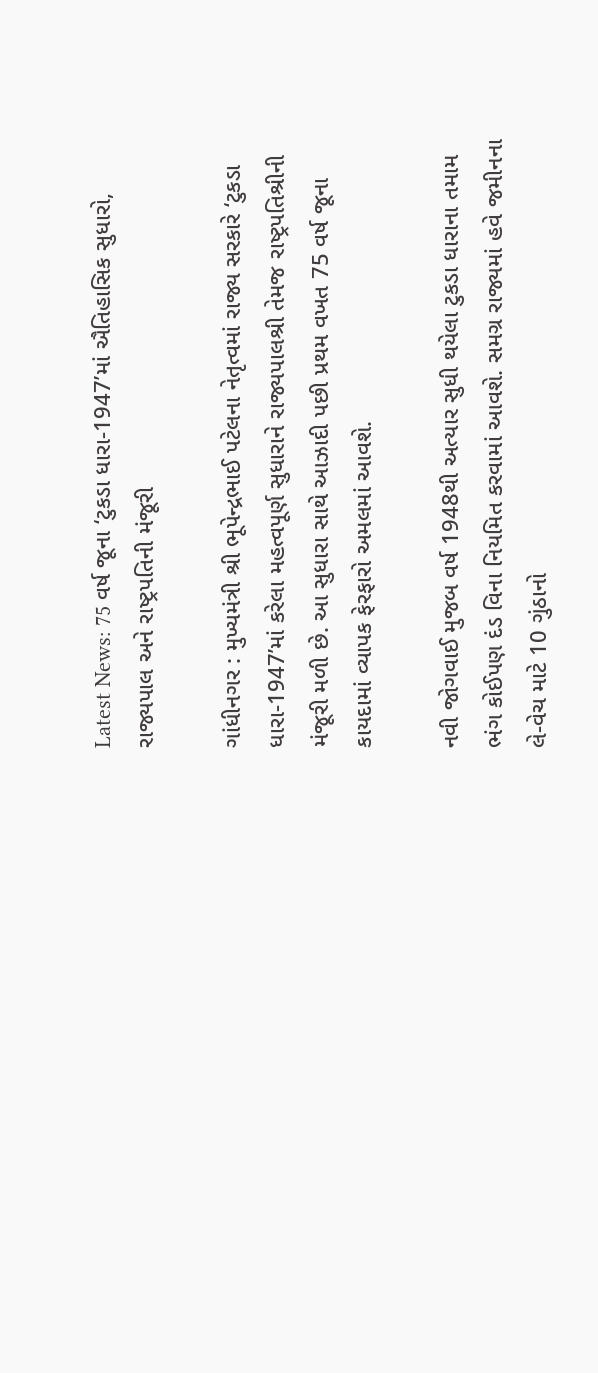Latest News: 75 વર્ષ જૂના ‘ટુકડા ધારા-1947’માં ઐતિહાસિક સુધારો, રાજ્યપાલ અને રાષ્ટ્રપતિની મંજૂરી

ગાંધીનગર : મુખ્યમંત્રી શ્રી ભૂપેન્દ્રભાઈ પટેલના નેતૃત્વમાં રાજ્ય સરકારે ‘ટુકડા ધારા-1947’માં કરેલા મહત્વપૂર્ણ સુધારાને રાજ્યપાલશ્રી તેમજ રાષ્ટ્રપતિશ્રીની મંજૂરી મળી છે. આ સુધારા સાથે આઝાદી પછી પ્રથમ વખત 75 વર્ષ જૂના કાયદામાં વ્યાપક ફેરફારો અમલમાં આવશે.

નવી જોગવાઈ મુજબ વર્ષ 1948થી અત્યાર સુધી થયેલા ટુકડા ધારાના તમામ ભંગ કોઈપણ દંડ વિના નિયમિત કરવામાં આવશે. સમગ્ર રાજ્યમાં હવે જમીનના લે-વેચ માટે 10 ગુંઠાનો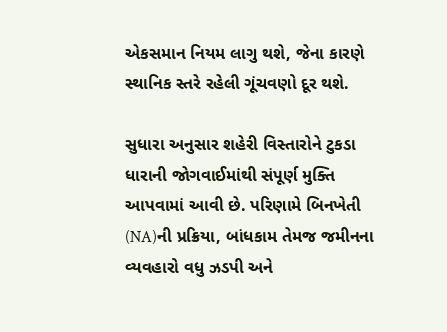એકસમાન નિયમ લાગુ થશે, જેના કારણે સ્થાનિક સ્તરે રહેલી ગૂંચવણો દૂર થશે.

સુધારા અનુસાર શહેરી વિસ્તારોને ટુકડા ધારાની જોગવાઈમાંથી સંપૂર્ણ મુક્તિ આપવામાં આવી છે. પરિણામે બિનખેતી (NA)ની પ્રક્રિયા, બાંધકામ તેમજ જમીનના વ્યવહારો વધુ ઝડપી અને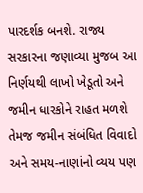પારદર્શક બનશે. રાજ્ય સરકારના જણાવ્યા મુજબ આ નિર્ણયથી લાખો ખેડૂતો અને જમીન ધારકોને રાહત મળશે તેમજ જમીન સંબંધિત વિવાદો અને સમય-નાણાંનો વ્યય પણ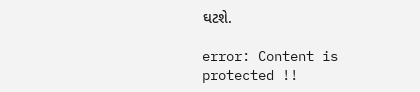ઘટશે.

error: Content is protected !!